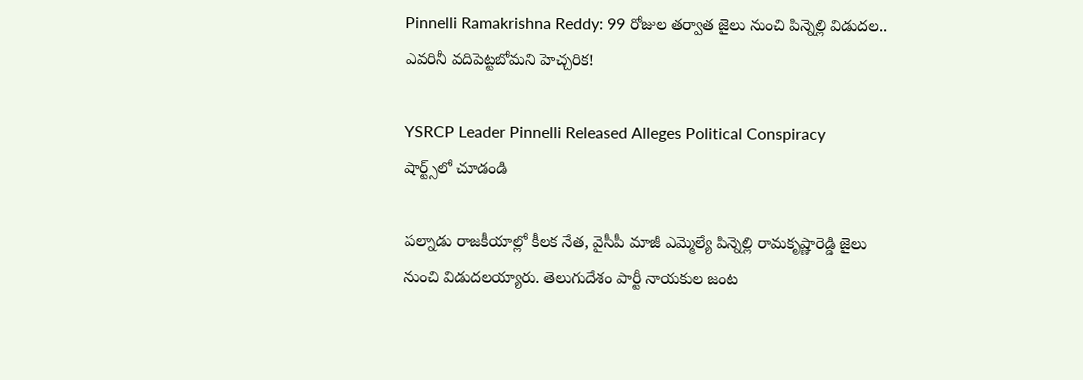Pinnelli Ramakrishna Reddy: 99 రోజుల తర్వాత జైలు నుంచి పిన్నెల్లి విడుదల.. ఎవరినీ వదిపెట్టబోమని హెచ్చరిక!

YSRCP Leader Pinnelli Released Alleges Political Conspiracy
షార్ట్స్‌లో చూడండి

పల్నాడు రాజకీయాల్లో కీలక నేత, వైసీపీ మాజీ ఎమ్మెల్యే పిన్నెల్లి రామకృష్ణారెడ్డి జైలు నుంచి విడుదలయ్యారు. తెలుగుదేశం పార్టీ నాయకుల జంట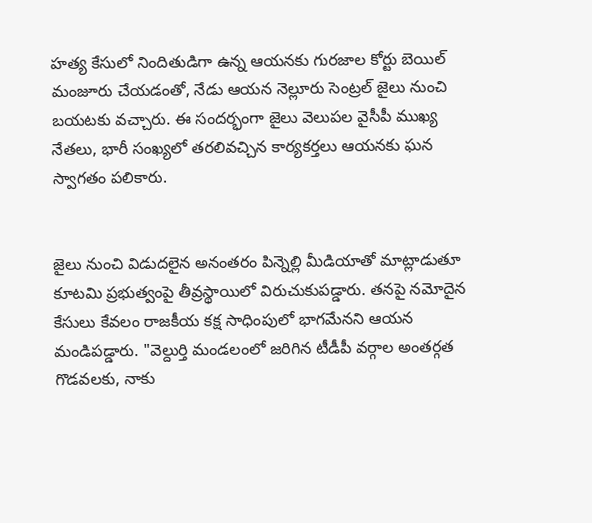హత్య కేసులో నిందితుడిగా ఉన్న ఆయనకు గురజాల కోర్టు బెయిల్ మంజూరు చేయడంతో, నేడు ఆయన నెల్లూరు సెంట్రల్ జైలు నుంచి బయటకు వచ్చారు. ఈ సందర్భంగా జైలు వెలుపల వైసీపీ ముఖ్య నేతలు, భారీ సంఖ్యలో తరలివచ్చిన కార్యకర్తలు ఆయనకు ఘన స్వాగతం పలికారు.


జైలు నుంచి విడుదలైన అనంతరం పిన్నెల్లి మీడియాతో మాట్లాడుతూ కూటమి ప్రభుత్వంపై తీవ్రస్థాయిలో విరుచుకుపడ్డారు. తనపై నమోదైన కేసులు కేవలం రాజకీయ కక్ష సాధింపులో భాగమేనని ఆయన మండిపడ్డారు. "వెల్దుర్తి మండలంలో జరిగిన టీడీపీ వర్గాల అంతర్గత గొడవలకు, నాకు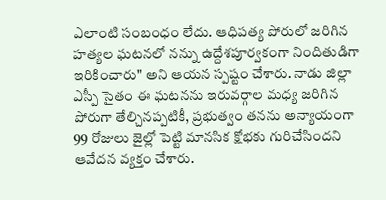ఎలాంటి సంబంధం లేదు. ఆధిపత్య పోరులో జరిగిన హత్యల ఘటనలో నన్ను ఉద్దేశపూర్వకంగా నిందితుడిగా ఇరికించారు" అని ఆయన స్పష్టం చేశారు. నాడు జిల్లా ఎస్పీ సైతం ఈ ఘటనను ఇరువర్గాల మధ్య జరిగిన పోరుగా తేల్చినప్పటికీ, ప్రభుత్వం తనను అన్యాయంగా 99 రోజులు జైల్లో పెట్టి మానసిక క్షోభకు గురిచేసిందని ఆవేదన వ్యక్తం చేశారు.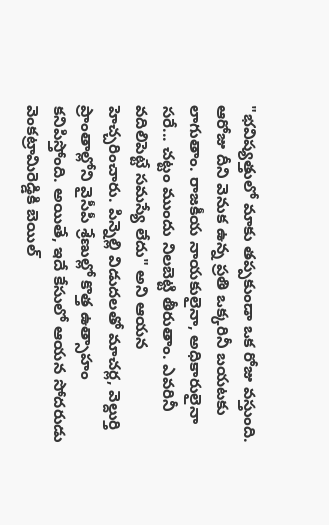"భవిష్యత్తులో మాకు తప్పకుండా ఒక రోజు వస్తుంది. ఆరోజు దీని వెనుక ఉన్న ప్రతి ఒక్కరినీ బయటకు లాగుతాం. రాజకీయ నాయకులైనా, అధికారులైనా సరే... చట్టం ముందు నిలబెట్టి తీరుతాం. ఎవరినీ వదిలిపెట్టే సమస్యే లేదు" అని ఆయన హెచ్చరించారు. పిన్నెల్లి విడుదలతో మాచర్ల, వెల్దుర్తి ప్రాంతాల్లోని వైసీపీ శ్రేణుల్లో కొత్త ఉత్సాహం కనిపిస్తోంది. అయితే, ఇదే కేసులో ఆయన సోదరుడు వెంకట్రామిరెడ్డికి బెయిల్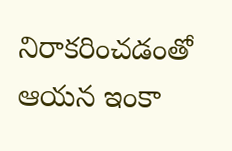నిరాకరించడంతో ఆయన ఇంకా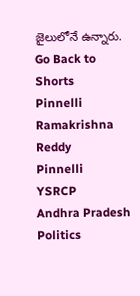జైలులోనే ఉన్నారు.
Go Back to Shorts
Pinnelli Ramakrishna Reddy
Pinnelli
YSRCP
Andhra Pradesh Politics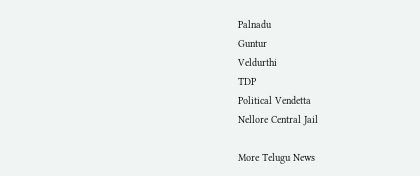Palnadu
Guntur
Veldurthi
TDP
Political Vendetta
Nellore Central Jail

More Telugu News